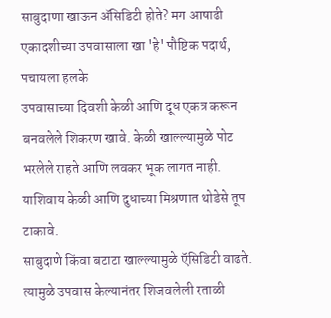साबुदाणा खाऊन ॲसिडिटी होते? मग आषाढी एकादशीच्या उपवासाला खा 'हे' पौष्टिक पदार्थ, पचायला हलके
उपवासाच्या दिवशी केळी आणि दूध एकत्र करून बनवलेले शिकरण खावे. केळी खाल्ल्यामुळे पोट भरलेले राहते आणि लवकर भूक लागत नाही. याशिवाय केळी आणि दुधाच्या मिश्रणात थोडेसे तूप टाकावे.
साबुदाणे किंवा बटाटा खाल्ल्यामुळे ऍसिडिटी वाढते. त्यामुळे उपवास केल्यानंतर शिजवलेली रताळी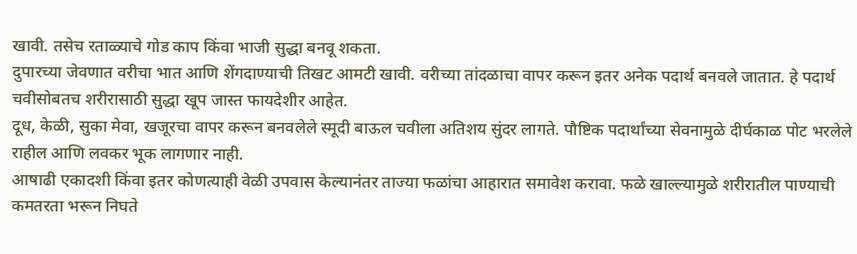खावी. तसेच रताळ्याचे गोड काप किंवा भाजी सुद्धा बनवू शकता.
दुपारच्या जेवणात वरीचा भात आणि शेंगदाण्याची तिखट आमटी खावी. वरीच्या तांदळाचा वापर करून इतर अनेक पदार्थ बनवले जातात. हे पदार्थ चवीसोबतच शरीरासाठी सुद्धा खूप जास्त फायदेशीर आहेत.
दूध, केळी, सुका मेवा, खजूरचा वापर करून बनवलेले स्मूदी बाऊल चवीला अतिशय सुंदर लागते. पौष्टिक पदार्थांच्या सेवनामुळे दीर्घकाळ पोट भरलेले राहील आणि लवकर भूक लागणार नाही.
आषाढी एकादशी किंवा इतर कोणत्याही वेळी उपवास केल्यानंतर ताज्या फळांचा आहारात समावेश करावा. फळे खाल्ल्यामुळे शरीरातील पाण्याची कमतरता भरून निघते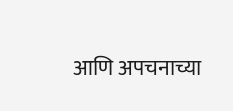आणि अपचनाच्या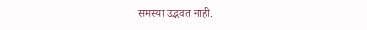समस्या उद्भवत नाही.